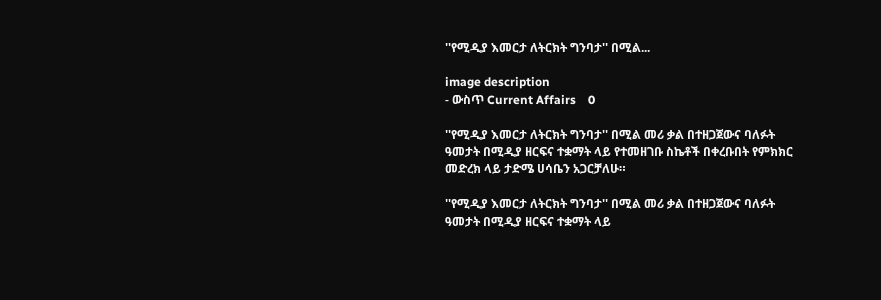''የሚዲያ እመርታ ለትርክት ግንባታ'' በሚል...

image description
- ውስጥ Current Affairs    0

''የሚዲያ እመርታ ለትርክት ግንባታ'' በሚል መሪ ቃል በተዘጋጀውና ባለፉት ዓመታት በሚዲያ ዘርፍና ተቋማት ላይ የተመዘገቡ ስኬቶች በቀረቡበት የምክክር መድረክ ላይ ታድሜ ሀሳቤን አጋርቻለሁ።

''የሚዲያ እመርታ ለትርክት ግንባታ'' በሚል መሪ ቃል በተዘጋጀውና ባለፉት ዓመታት በሚዲያ ዘርፍና ተቋማት ላይ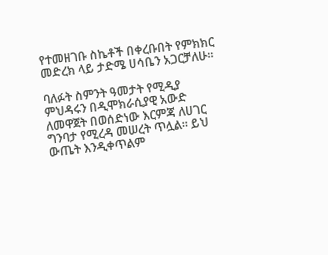የተመዘገቡ ስኬቶች በቀረቡበት የምክክር መድረክ ላይ ታድሜ ሀሳቤን አጋርቻለሁ።

ባለፉት ስምንት ዓመታት የሚዲያ ምህዳሩን በዲሞክራሲያዊ አውድ ለመዋጀት በወሰድነው እርምጃ ለሀገር ግንባታ የሚረዳ መሠረት ጥሏል። ይህ ውጤት እንዲቀጥልም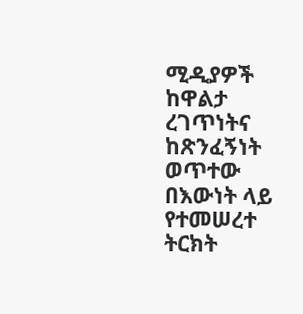ሚዲያዎች ከዋልታ ረገጥነትና ከጽንፈኝነት ወጥተው በእውነት ላይ የተመሠረተ ትርክት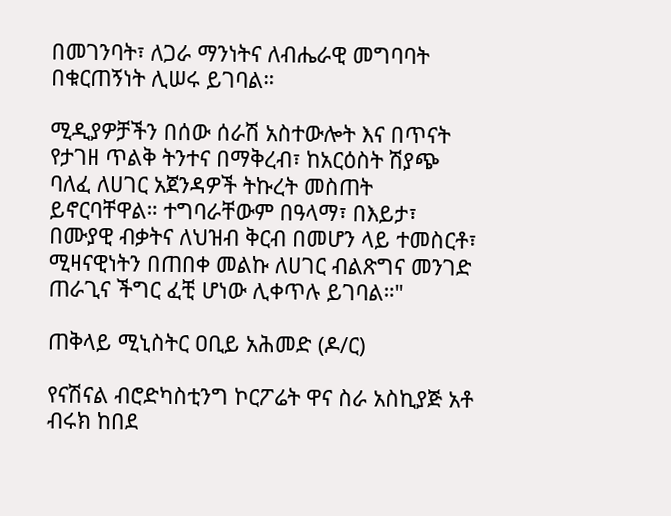በመገንባት፣ ለጋራ ማንነትና ለብሔራዊ መግባባት በቁርጠኝነት ሊሠሩ ይገባል።

ሚዲያዎቻችን በሰው ሰራሽ አስተውሎት እና በጥናት የታገዘ ጥልቅ ትንተና በማቅረብ፣ ከአርዕስት ሽያጭ ባለፈ ለሀገር አጀንዳዎች ትኩረት መስጠት ይኖርባቸዋል። ተግባራቸውም በዓላማ፣ በእይታ፣ በሙያዊ ብቃትና ለህዝብ ቅርብ በመሆን ላይ ተመስርቶ፣ ሚዛናዊነትን በጠበቀ መልኩ ለሀገር ብልጽግና መንገድ ጠራጊና ችግር ፈቺ ሆነው ሊቀጥሉ ይገባል።"

ጠቅላይ ሚኒስትር ዐቢይ አሕመድ (ዶ/ር)

የናሽናል ብሮድካስቲንግ ኮርፖሬት ዋና ስራ አስኪያጅ አቶ ብሩክ ከበደ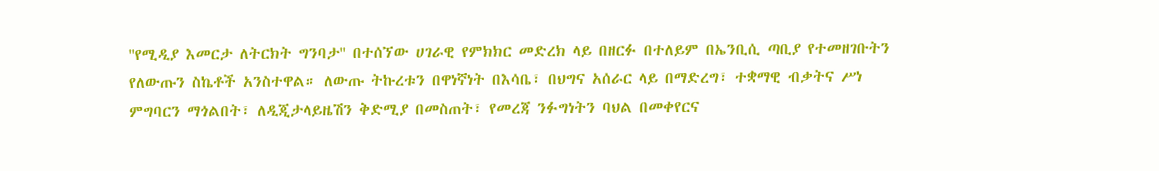''የሚዲያ እመርታ ለትርክት ግንባታ'' በተሰኘው ሀገራዊ የምክክር መድረክ ላይ በዘርፉ በተለይም በኤንቢሲ ጣቢያ የተመዘገቡትን የለውጡን ስኬቶች አንስተዋል። ለውጡ ትኩረቱን በዋነኛነት በእሳቤ፣ በህግና አሰራር ላይ በማድረግ፣ ተቋማዊ ብቃትና ሥነ ምግባርን ማጎልበት፣ ለዲጂታላይዜሽን ቅድሚያ በመስጠት፣ የመረጃ ንፉግነትን ባህል በመቀየርና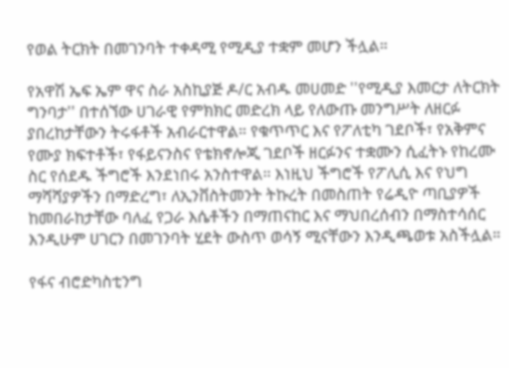የወል ትርክት በመገንባት ተቀዳሚ የሚዲያ ተቋም መሆን ችሏል።

የአዋሽ ኤፍ ኤም ዋና ስራ አስኪያጅ ዶ/ር አብዱ መሀመድ ''የሚዲያ እመርታ ለትርክት ግንባታ'' በተሰኘው ሀገራዊ የምክክር መድረክ ላይ የለውጡ መንግሥት ለዘርፉ ያበረከታቸውን ትሩፋቶች አብራርተዋል። የቁጥጥር እና የፖለቲካ ገደቦች፣ የአቅምና የሙያ ክፍተቶች፣ የፋይናንስና የቴክኖሎጂ ገደቦች ዘርፉንና ተቋሙን ሲፈትኑ የከረሙ ስር የሰደዱ ችግሮች እንደነበሩ አንስተዋል። እነዚህ ችግሮች የፖሊሲ እና የህግ ማሻሻያዎችን በማድረግ፣ ለኢንቨስትመንት ትኩረት በመስጠት የሬዲዮ ጣቢያዎች ከመበራከታቸው ባለፈ የጋራ እሴቶችን በማጠናከር እና ማህበረሰብን በማስተሳሰር እንዲሁም ሀገርን በመገንባት ሂደት ውስጥ ወሳኝ ሚናቸውን እንዲጫወቱ አስችሏል።

የፋና ብሮድካስቲንግ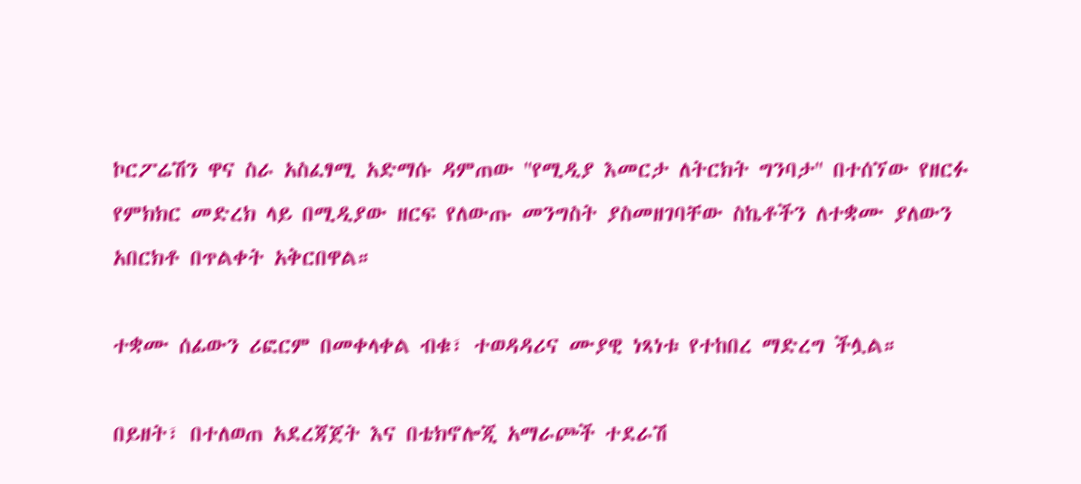ኮርፖሬሽን ዋና ስራ አስፈፃሚ አድማሱ ዳምጠው ''የሚዲያ እመርታ ለትርክት ግንባታ'' በተሰኘው የዘርፉ የምክክር መድረክ ላይ በሚዲያው ዘርፍ የለውጡ መንግስት ያስመዘገባቸው ስኬቶችን ለተቋሙ ያለውን አበርክቶ በጥልቀት አቅርበዋል።

ተቋሙ ሰፊውን ሪፎርም በመቀላቀል ብቁ፣ ተወዳዳሪና ሙያዊ ነጻነቱ የተከበረ ማድረግ ችሏል።

በይዘት፣ በተለወጠ አደረጃጀት እና በቴክኖሎጂ አማራጮች ተደራሽ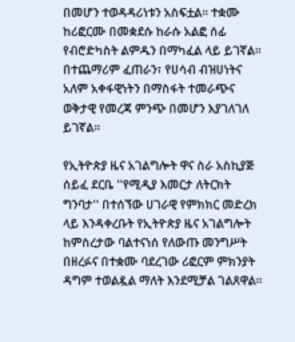በመሆን ተወዳዳሪነቱን አስፍቷል። ተቋሙ ከሪፎርሙ በመቋደሱ ከራሱ አልፎ ሰፊ የብሮድካስት ልምዱን በማካፈል ላይ ይገኛል። በተጨማሪም ፈጠራን፣ የሀሳብ ብዝሀነትና አለም አቀፋዊነትን በማስፋት ተመራጭና ወቅታዊ የመረጃ ምንጭ በመሆን እያገለገለ ይገኛል።

የኢትዮጵያ ዜና አገልግሎት ዋና ስራ አስኪያጅ ሰይፈ ደርቤ ''የሚዲያ እመርታ ለትርክት ግንባታ'' በተሰኘው ሀገራዊ የምክክር መድረክ ላይ እንዳቀረቡት የኢትዮጵያ ዜና አገልግሎት ከምስረታው ባልተናነሰ የለውጡ መንግሥት በዘረፉና በተቋሙ ባደረገው ሪፎርም ምክንያት ዳግም ተወልዷል ማለት እንደሚቻል ገልጸዋል።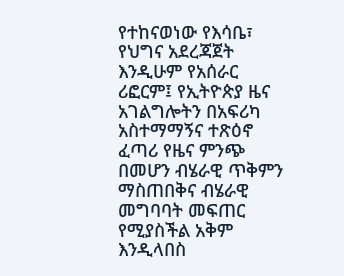የተከናወነው የእሳቤ፣ የህግና አደረጃጀት እንዲሁም የአሰራር ሪፎርም፤ የኢትዮጵያ ዜና አገልግሎትን በአፍሪካ አስተማማኝና ተጽዕኖ ፈጣሪ የዜና ምንጭ በመሆን ብሄራዊ ጥቅምን ማስጠበቅና ብሄራዊ መግባባት መፍጠር የሚያስችል አቅም እንዲላበስ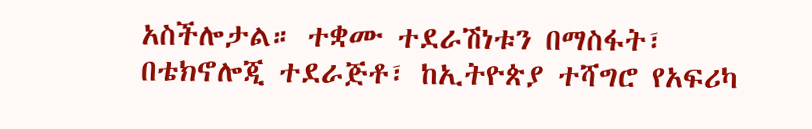አስችሎታል። ተቋሙ ተደራሽነቱን በማስፋት፣ በቴክኖሎጂ ተደራጅቶ፣ ከኢትዮጵያ ተሻግሮ የአፍሪካ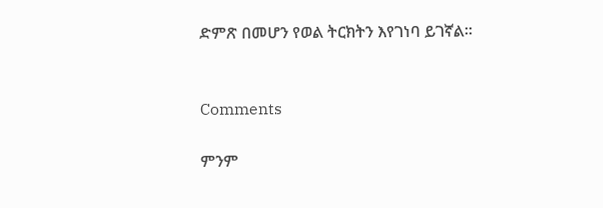ድምጽ በመሆን የወል ትርክትን እየገነባ ይገኛል።


Comments

ምንም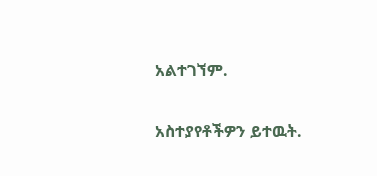አልተገኘም.

አስተያየቶችዎን ይተዉት.